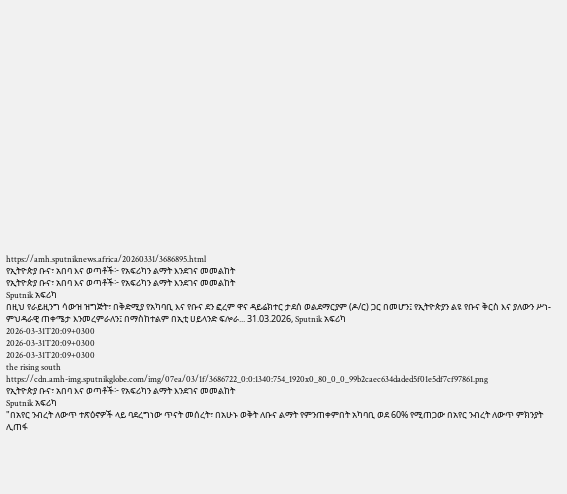https://amh.sputniknews.africa/20260331/3686895.html
የኢትዮጵያ ቡና፣ አበባ እና ወጣቶች፦ የአፍሪካን ልማት እንደገና መመልከት
የኢትዮጵያ ቡና፣ አበባ እና ወጣቶች፦ የአፍሪካን ልማት እንደገና መመልከት
Sputnik አፍሪካ
በዚህ የራይዚንግ ሳውዝ ዝግጅት፣ በቅድሚያ የአካባቢ እና የቡና ደን ፎረም ዋና ዳይሬክተር ታደሰ ወልደማርያም (ዶ/ር) ጋር በመሆን፤ የኢትዮጵያን ልዩ የቡና ቅርስ እና ያለውን ሥነ-ምህዳራዊ ጠቀሜታ እንመረምራለን፤ በማስከተልም በኢቲ ሀይላንድ ፍሎራ... 31.03.2026, Sputnik አፍሪካ
2026-03-31T20:09+0300
2026-03-31T20:09+0300
2026-03-31T20:09+0300
the rising south
https://cdn.amh-img.sputnikglobe.com/img/07ea/03/1f/3686722_0:0:1340:754_1920x0_80_0_0_99b2caec634daded5f01e5df7cf97861.png
የኢትዮጵያ ቡና፣ አበባ እና ወጣቶች፦ የአፍሪካን ልማት እንደገና መመልከት
Sputnik አፍሪካ
"በአየር ንብረት ለውጥ ተጽዕኖዎች ላይ ባደረግነው ጥናት መሰረት፣ በአሁኑ ወቅት ለቡና ልማት የምንጠቀምበት አካባቢ ወደ 60% የሚጠጋው በአየር ንብረት ለውጥ ምክንያት ሊጠፋ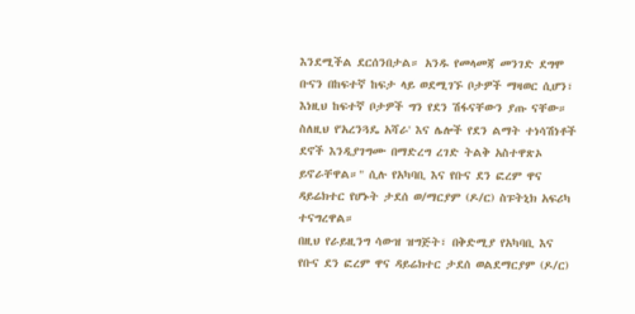እንደሚችል ደርሰንበታል። አንዱ የመላመጃ መንገድ ደግሞ ቡናን በከፍተኛ ከፍታ ላይ ወደሚገኙ ቦታዎች ማዛወር ሲሆን፣ እነዚህ ከፍተኛ ቦታዎች ግን የደን ሽፋናቸውን ያጡ ናቸው። ስለዚህ የ'አረንጓዴ አሻራ' እና ሌሎች የደን ልማት ተነሳሽነቶች ደኖች እንዲያገግሙ በማድረግ ረገድ ትልቅ አስተዋጽኦ ይኖራቸዋል።" ሲሉ የአካባቢ እና የቡና ደን ፎረም ዋና ዳይሬክተር የሆኑት ታደሰ ወ/ማርያም (ዶ/ር) ስፑትኒክ አፍሪካ ተናግረዋል።
በዚህ የራይዚንግ ሳውዝ ዝግጅት፣ በቅድሚያ የአካባቢ እና የቡና ደን ፎረም ዋና ዳይሬክተር ታደሰ ወልደማርያም (ዶ/ር)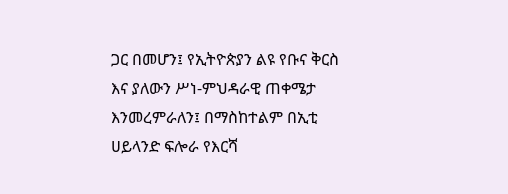ጋር በመሆን፤ የኢትዮጵያን ልዩ የቡና ቅርስ እና ያለውን ሥነ-ምህዳራዊ ጠቀሜታ እንመረምራለን፤ በማስከተልም በኢቲ ሀይላንድ ፍሎራ የእርሻ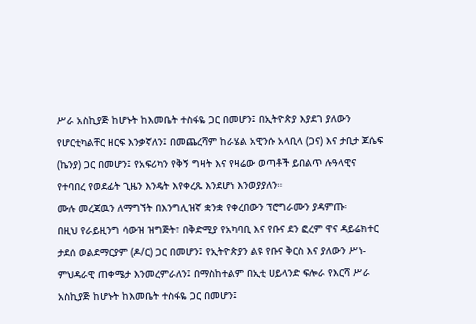ሥራ አስኪያጅ ከሆኑት ከእመቤት ተስፋዬ ጋር በመሆን፤ በኢትዮጵያ እያደገ ያለውን የሆርቲካልቸር ዘርፍ እንቃኛለን፤ በመጨረሻም ከራሄል አዊንሱ አላቢላ (ጋና) እና ታቢታ ጆሴፍ (ኬንያ) ጋር በመሆን፤ የአፍሪካን የቅኝ ግዛት እና የዛሬው ወጣቶች ይበልጥ ሉዓላዊና የተባበረ የወደፊት ጊዜን እንዴት እየቀረጹ እንደሆነ እንወያያለን።
ሙሉ መረጃዉን ለማግኘት በእንግሊዝኛ ቋንቋ የቀረበውን ፕሮግራሙን ያዳምጡ፡
በዚህ የራይዚንግ ሳውዝ ዝግጅት፣ በቅድሚያ የአካባቢ እና የቡና ደን ፎረም ዋና ዳይሬክተር ታደሰ ወልደማርያም (ዶ/ር) ጋር በመሆን፤ የኢትዮጵያን ልዩ የቡና ቅርስ እና ያለውን ሥነ-ምህዳራዊ ጠቀሜታ እንመረምራለን፤ በማስከተልም በኢቲ ሀይላንድ ፍሎራ የእርሻ ሥራ አስኪያጅ ከሆኑት ከእመቤት ተስፋዬ ጋር በመሆን፤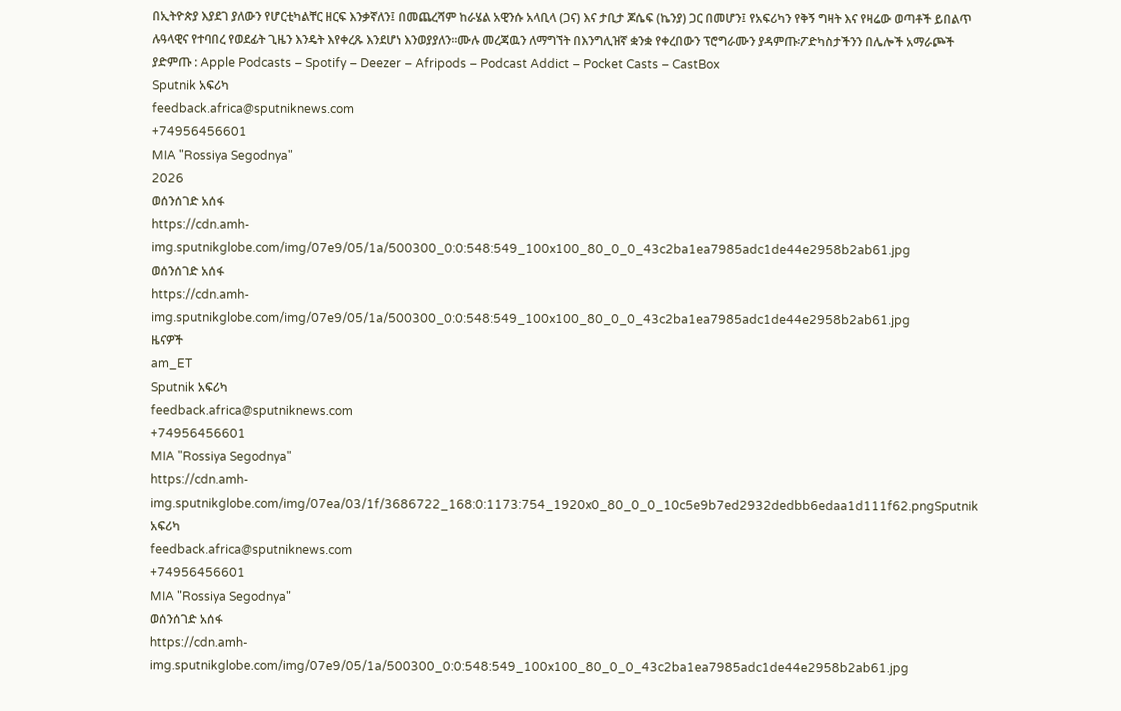በኢትዮጵያ እያደገ ያለውን የሆርቲካልቸር ዘርፍ እንቃኛለን፤ በመጨረሻም ከራሄል አዊንሱ አላቢላ (ጋና) እና ታቢታ ጆሴፍ (ኬንያ) ጋር በመሆን፤ የአፍሪካን የቅኝ ግዛት እና የዛሬው ወጣቶች ይበልጥ ሉዓላዊና የተባበረ የወደፊት ጊዜን እንዴት እየቀረጹ እንደሆነ እንወያያለን።ሙሉ መረጃዉን ለማግኘት በእንግሊዝኛ ቋንቋ የቀረበውን ፕሮግራሙን ያዳምጡ፡ፖድካስታችንን በሌሎች አማራጮች ያድምጡ : Apple Podcasts – Spotify – Deezer – Afripods – Podcast Addict – Pocket Casts – CastBox
Sputnik አፍሪካ
feedback.africa@sputniknews.com
+74956456601
MIA "Rossiya Segodnya"
2026
ወሰንሰገድ አሰፋ
https://cdn.amh-img.sputnikglobe.com/img/07e9/05/1a/500300_0:0:548:549_100x100_80_0_0_43c2ba1ea7985adc1de44e2958b2ab61.jpg
ወሰንሰገድ አሰፋ
https://cdn.amh-img.sputnikglobe.com/img/07e9/05/1a/500300_0:0:548:549_100x100_80_0_0_43c2ba1ea7985adc1de44e2958b2ab61.jpg
ዜናዎች
am_ET
Sputnik አፍሪካ
feedback.africa@sputniknews.com
+74956456601
MIA "Rossiya Segodnya"
https://cdn.amh-img.sputnikglobe.com/img/07ea/03/1f/3686722_168:0:1173:754_1920x0_80_0_0_10c5e9b7ed2932dedbb6edaa1d111f62.pngSputnik አፍሪካ
feedback.africa@sputniknews.com
+74956456601
MIA "Rossiya Segodnya"
ወሰንሰገድ አሰፋ
https://cdn.amh-img.sputnikglobe.com/img/07e9/05/1a/500300_0:0:548:549_100x100_80_0_0_43c2ba1ea7985adc1de44e2958b2ab61.jpg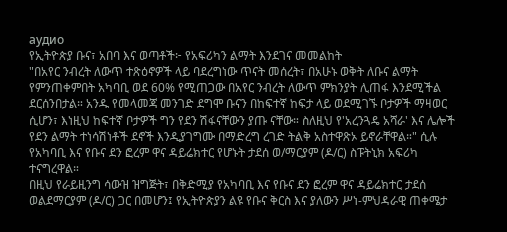аудио
የኢትዮጵያ ቡና፣ አበባ እና ወጣቶች፦ የአፍሪካን ልማት እንደገና መመልከት
"በአየር ንብረት ለውጥ ተጽዕኖዎች ላይ ባደረግነው ጥናት መሰረት፣ በአሁኑ ወቅት ለቡና ልማት የምንጠቀምበት አካባቢ ወደ 60% የሚጠጋው በአየር ንብረት ለውጥ ምክንያት ሊጠፋ እንደሚችል ደርሰንበታል። አንዱ የመላመጃ መንገድ ደግሞ ቡናን በከፍተኛ ከፍታ ላይ ወደሚገኙ ቦታዎች ማዛወር ሲሆን፣ እነዚህ ከፍተኛ ቦታዎች ግን የደን ሽፋናቸውን ያጡ ናቸው። ስለዚህ የ'አረንጓዴ አሻራ' እና ሌሎች የደን ልማት ተነሳሽነቶች ደኖች እንዲያገግሙ በማድረግ ረገድ ትልቅ አስተዋጽኦ ይኖራቸዋል።" ሲሉ የአካባቢ እና የቡና ደን ፎረም ዋና ዳይሬክተር የሆኑት ታደሰ ወ/ማርያም (ዶ/ር) ስፑትኒክ አፍሪካ ተናግረዋል።
በዚህ የራይዚንግ ሳውዝ ዝግጅት፣ በቅድሚያ የአካባቢ እና የቡና ደን ፎረም ዋና ዳይሬክተር ታደሰ ወልደማርያም (ዶ/ር) ጋር በመሆን፤ የኢትዮጵያን ልዩ የቡና ቅርስ እና ያለውን ሥነ-ምህዳራዊ ጠቀሜታ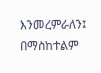እንመረምራለን፤ በማስከተልም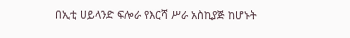በኢቲ ሀይላንድ ፍሎራ የእርሻ ሥራ አስኪያጅ ከሆኑት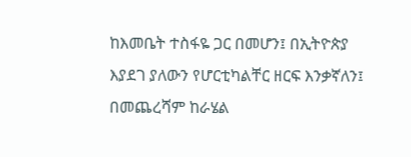ከእመቤት ተስፋዬ ጋር በመሆን፤ በኢትዮጵያ እያደገ ያለውን የሆርቲካልቸር ዘርፍ እንቃኛለን፤ በመጨረሻም ከራሄል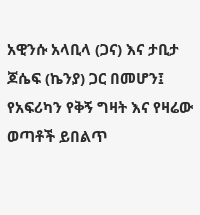አዊንሱ አላቢላ (ጋና) እና ታቢታ ጆሴፍ (ኬንያ) ጋር በመሆን፤ የአፍሪካን የቅኝ ግዛት እና የዛሬው ወጣቶች ይበልጥ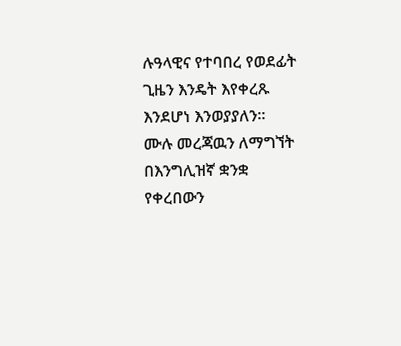ሉዓላዊና የተባበረ የወደፊት ጊዜን እንዴት እየቀረጹ እንደሆነ እንወያያለን።
ሙሉ መረጃዉን ለማግኘት
በእንግሊዝኛ ቋንቋ የቀረበውን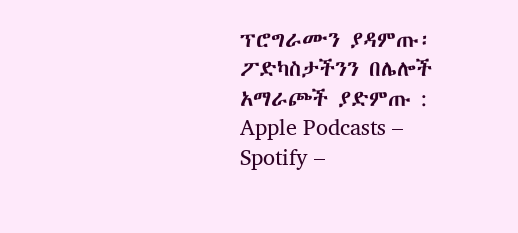ፕሮግራሙን ያዳምጡ፡
ፖድካስታችንን በሌሎች አማራጮች ያድምጡ : Apple Podcasts –
Spotify –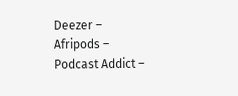Deezer –
Afripods –
Podcast Addict –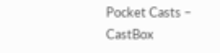Pocket Casts –
CastBox